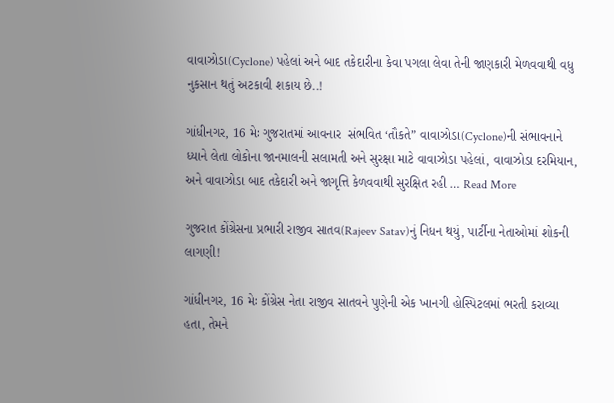વાવાઝોડા(Cyclone) પહેલાં અને બાદ તકેદારીના કેવા પગલા લેવા તેની જાણકારી મેળવવાથી વધુ નુકસાન થતું અટકાવી શકાય છે..!

ગાંધીનગર, 16 મેઃ ગુજરાતમાં આવનાર  સંભવિત ‘તૌકતે” વાવાઝોડા(Cyclone)ની સંભાવનાને ધ્યાને લેતા લોકોના જાનમાલની સલામતી અને સુરક્ષા માટે વાવાઝોડા પહેલાં, વાવાઝોડા દરમિયાન, અને વાવાઝોડા બાદ તકેદારી અને જાગૃત્તિ કેળવવાથી સુરક્ષિત રહી … Read More

ગુજરાત કોંગ્રેસના પ્રભારી રાજીવ સાતવ(Rajeev Satav)નું નિધન થયું, પાર્ટીના નેતાઓમાં શોકની લાગણી!

ગાંધીનગર, 16 મેઃ કોંગ્રેસ નેતા રાજીવ સાતવને પુણેની એક ખાનગી હોસ્પિટલમાં ભરતી કરાવ્યા હતા, તેમને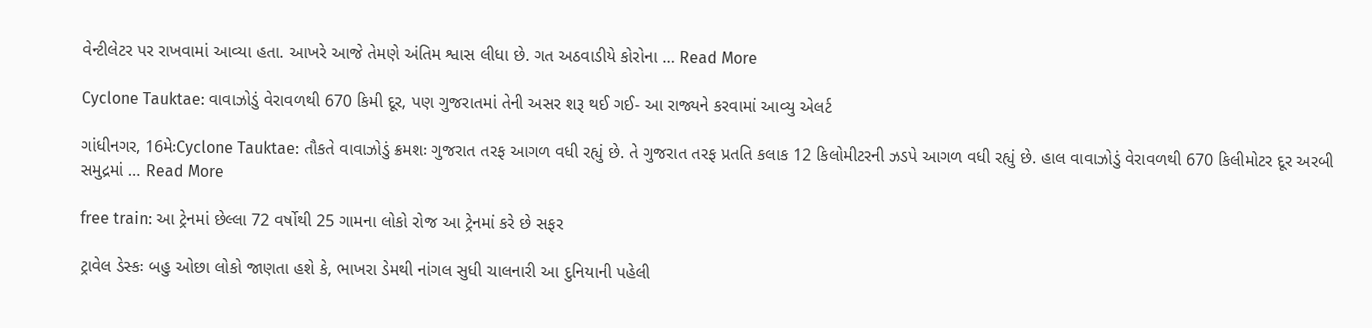વેન્ટીલેટર પર રાખવામાં આવ્યા હતા. આખરે આજે તેમણે અંતિમ શ્વાસ લીધા છે. ગત અઠવાડીયે કોરોના … Read More

Cyclone Tauktae: વાવાઝોડું વેરાવળથી 670 કિમી દૂર, પણ ગુજરાતમાં તેની અસર શરૂ થઈ ગઈ- આ રાજ્યને કરવામાં આવ્યુ એલર્ટ

ગાંધીનગર, 16મેઃCyclone Tauktae: તૌકતે વાવાઝોડું ક્રમશઃ ગુજરાત તરફ આગળ વધી રહ્યું છે. તે ગુજરાત તરફ પ્રતતિ કલાક 12 કિલોમીટરની ઝડપે આગળ વધી રહ્યું છે. હાલ વાવાઝોડું વેરાવળથી 670 કિલીમોટર દૂર અરબી સમુદ્રમાં … Read More

free train: આ ટ્રેનમાં છેલ્લા 72 વર્ષોથી 25 ગામના લોકો રોજ આ ટ્રેનમાં કરે છે સફર

ટ્રાવેલ ડેસ્કઃ બહુ ઓછા લોકો જાણતા હશે કે, ભાખરા ડેમથી નાંગલ સુધી ચાલનારી આ દુનિયાની પહેલી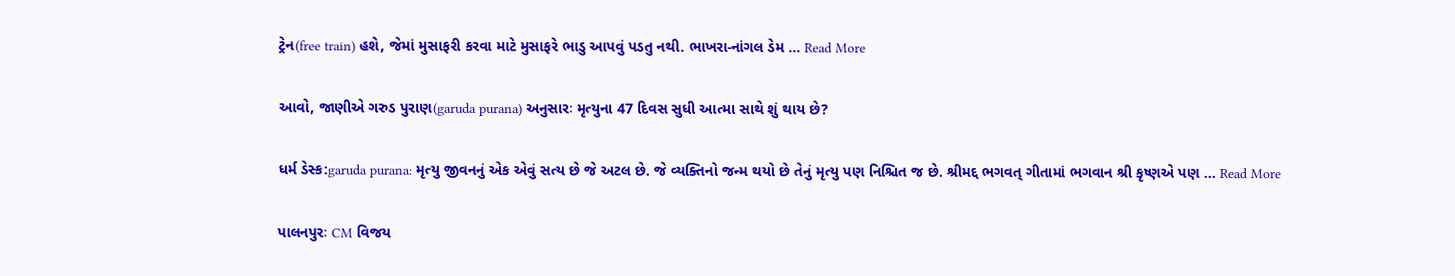ટ્રેન(free train) હશે, જેમાં મુસાફરી કરવા માટે મુસાફરે ભાડુ આપવું પડતુ નથી. ભાખરા-નાંગલ ડેમ … Read More

આવો, જાણીએ ગરુડ પુરાણ(garuda purana) અનુસારઃ મૃત્યુના 47 દિવસ સુધી આત્મા સાથે શું થાય છે?

ધર્મ ડેસ્ક:garuda purana: મૃત્યુ જીવનનું એક એવું સત્ય છે જે અટલ છે. જે વ્યક્તિનો જન્મ થયો છે તેનું મૃત્યુ પણ નિશ્ચિત જ છે. શ્રીમદ્દ ભગવત્ ગીતામાં ભગવાન શ્રી કૃષ્ણએ પણ … Read More

પાલનપુરઃ CM વિજય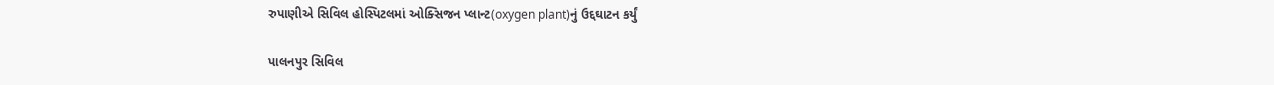રુપાણીએ સિવિલ હોસ્પિટલમાં ઓક્સિજન પ્લાન્ટ(oxygen plant)નું ઉદ્દઘાટન કર્યું

પાલનપુર સિવિલ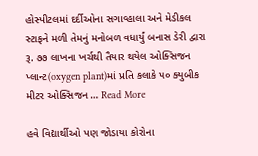હોસ્પીટલમાં દર્દીઓના સગાવ્હાલા અને મેડીકલ સ્ટાફને મળી તેમનું મનોબળ વધાર્યું બનાસ ડેરી દ્વારા રૂ. ૭૭ લાખના ખર્ચથી તૈયાર થયેલ ઓક્સિજન પ્લાન્ટ(oxygen plant)માં પ્રતિ કલાકે ૫૦ ક્યુબીક મીટર ઓક્સિજન … Read More

હવે વિદ્યાર્થીઓ પણ જોડાયા કોરોના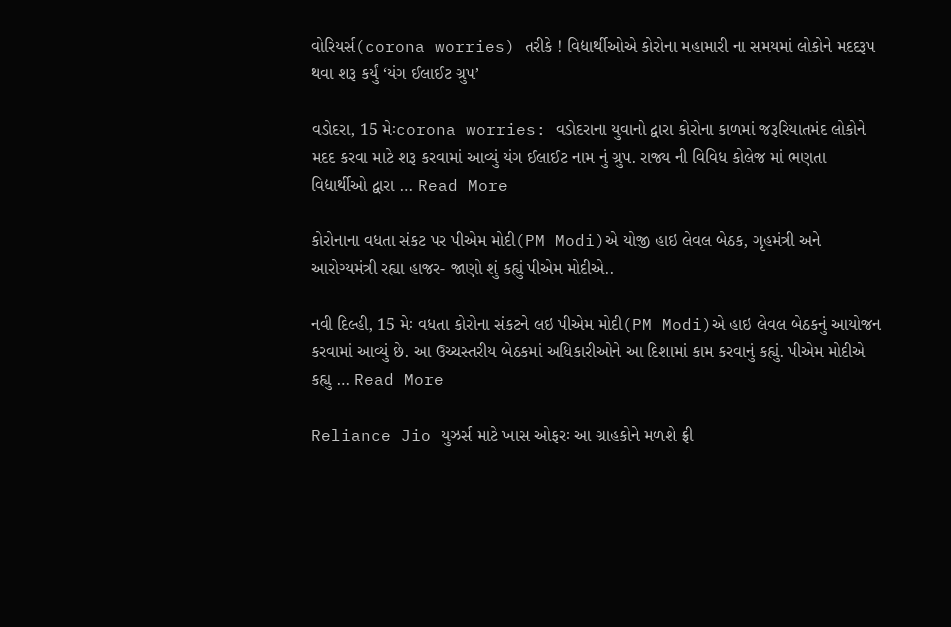વોરિયર્સ(corona worries) તરીકે ! વિદ્યાર્થીઓએ કોરોના મહામારી ના સમયમાં લોકોને મદદરૂપ થવા શરૂ કર્યું ‘યંગ ઈલાઈટ ગ્રુપ’

વડોદરા, 15 મેઃcorona worries: વડોદરાના યુવાનો દ્વારા કોરોના કાળમાં જરૂરિયાતમંદ લોકોને મદદ કરવા માટે શરૂ કરવામાં આવ્યું યંગ ઈલાઈટ નામ નું ગ્રુપ. રાજ્ય ની વિવિધ કોલેજ માં ભણતા વિદ્યાર્થીઓ દ્વારા … Read More

કોરોનાના વધતા સંકટ પર પીએમ મોદી(PM Modi)એ યોજી હાઇ લેવલ બેઠક, ગૃહમંત્રી અને આરોગ્યમંત્રી રહ્યા હાજર- જાણો શું કહ્યું પીએમ મોદીએ..

નવી દિલ્હી, 15 મેઃ વધતા કોરોના સંકટને લઇ પીએમ મોદી(PM Modi)એ હાઇ લેવલ બેઠકનું આયોજન કરવામાં આવ્યું છે. આ ઉચ્ચસ્તરીય બેઠકમાં અધિકારીઓને આ દિશામાં કામ કરવાનું કહ્યું. પીએમ મોદીએ કહ્યુ … Read More

Reliance Jio યુઝર્સ માટે ખાસ ઓફરઃ આ ગ્રાહકોને મળશે ફ્રી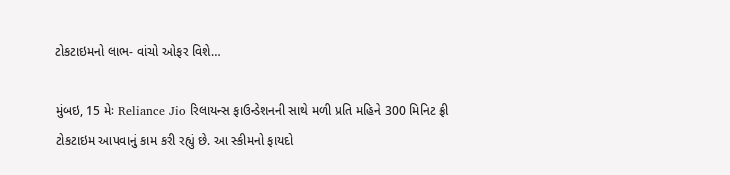ટોકટાઇમનો લાભ- વાંચો ઓફર વિશે…

મુંબઇ, 15 મેઃ Reliance Jio રિલાયન્સ ફાઉન્ડેશનની સાથે મળી પ્રતિ મહિને 300 મિનિટ ફ્રી ટોકટાઇમ આપવાનું કામ કરી રહ્યું છે. આ સ્કીમનો ફાયદો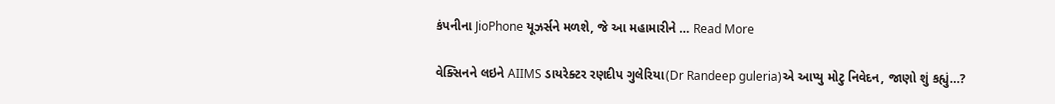કંપનીના JioPhone યૂઝર્સને મળશે, જે આ મહામારીને … Read More

વેક્સિનને લઇને AIIMS ડાયરેક્ટર રણદીપ ગુલેરિયા(Dr Randeep guleria)એ આપ્યુ મોટુ નિવેદન, જાણો શું કહ્યું…?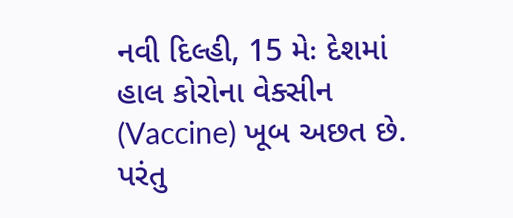નવી દિલ્હી, 15 મેઃ દેશમાં હાલ કોરોના વેક્સીન (Vaccine) ખૂબ અછત છે. પરંતુ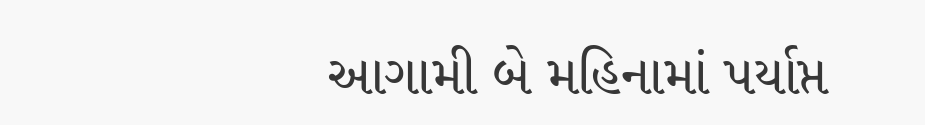આગામી બે મહિનામાં પર્યાપ્ત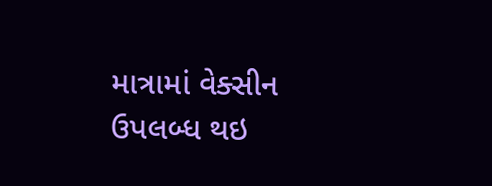માત્રામાં વેક્સીન ઉપલબ્ધ થઇ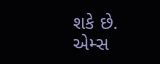શકે છે. એમ્સ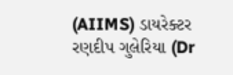(AIIMS) ડાયરેક્ટર  રણદીપ ગુલેરિયા (Dr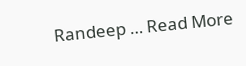Randeep … Read More